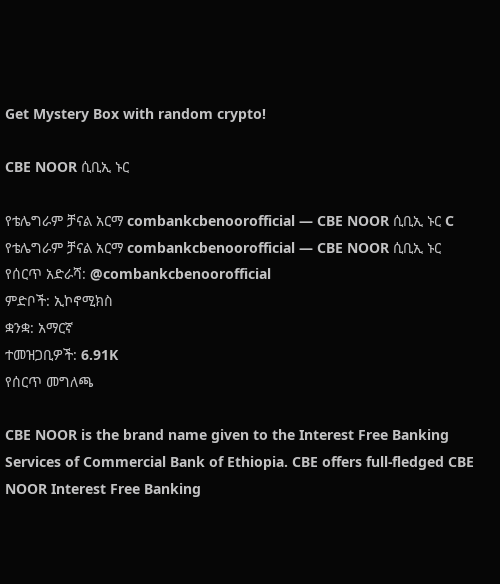Get Mystery Box with random crypto!

CBE NOOR ሲቢኢ ኑር

የቴሌግራም ቻናል አርማ combankcbenoorofficial — CBE NOOR ሲቢኢ ኑር C
የቴሌግራም ቻናል አርማ combankcbenoorofficial — CBE NOOR ሲቢኢ ኑር
የሰርጥ አድራሻ: @combankcbenoorofficial
ምድቦች: ኢኮኖሚክስ
ቋንቋ: አማርኛ
ተመዝጋቢዎች: 6.91K
የሰርጥ መግለጫ

CBE NOOR is the brand name given to the Interest Free Banking Services of Commercial Bank of Ethiopia. CBE offers full-fledged CBE NOOR Interest Free Banking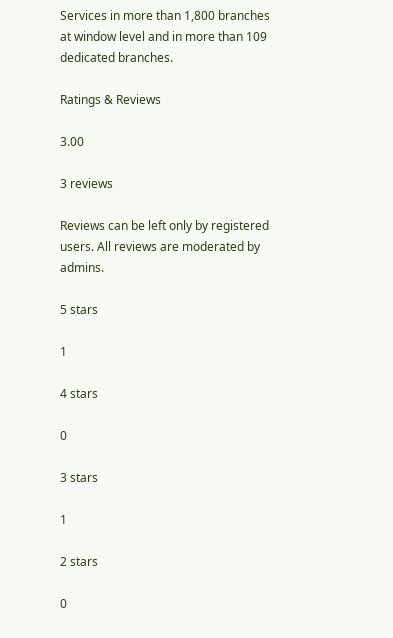Services in more than 1,800 branches at window level and in more than 109 dedicated branches.

Ratings & Reviews

3.00

3 reviews

Reviews can be left only by registered users. All reviews are moderated by admins.

5 stars

1

4 stars

0

3 stars

1

2 stars

0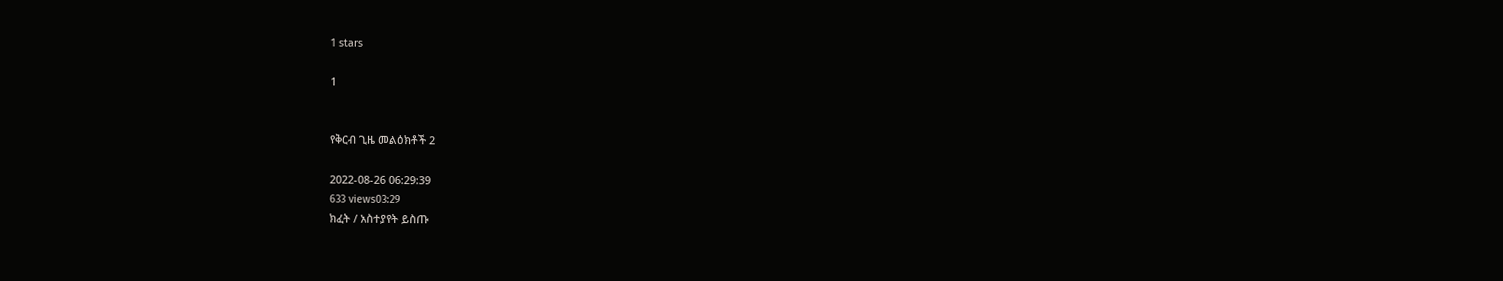1 stars

1


የቅርብ ጊዜ መልዕክቶች 2

2022-08-26 06:29:39
633 views03:29
ክፈት / አስተያየት ይስጡ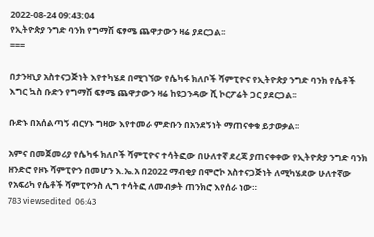2022-08-24 09:43:04
የኢትዮጵያ ንግድ ባንክ የግማሽ ፍፃሜ ጨዋታውን ዛሬ ያደርጋል፡፡
===

በታንዛኒያ አስተናጋጅነት እየተካሄደ በሚገኘው የሴካፋ ክለቦች ሻምፒዮና የኢትዮጵያ ንግድ ባንክ የሴቶች እግር ኳስ ቡድን የግማሽ ፍፃሜ ጨዋታውን ዛሬ ከዩጋንዳው ሺ ኮርፖሬት ጋር ያደርጋል፡፡

ቡድኑ በአሰልጣኝ ብርሃኑ ግዛው እየተመራ ምድቡን በአንደኝነት ማጠናቀቁ ይታወቃል፡፡

አምና በመጀመሪያ የሴካፋ ክለቦች ሻምፒዮና ተሳትፎው በሁለተኛ ደረጃ ያጠናቀቀው የኢትዮጵያ ንግድ ባንክ ዘንድሮ የዞኑ ሻምፒዮን በመሆን እ.ኤ.አ በ2022 ማብቂያ በሞሮኮ አስተናጋጅነት ለሚካሄደው ሁለተኛው የአፍሪካ የሴቶች ሻምፒዮንስ ሊግ ተሳትፎ ለመብቃት ጠንክሮ እየሰራ ነው።
783 viewsedited  06:43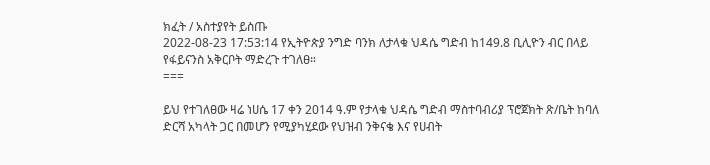ክፈት / አስተያየት ይስጡ
2022-08-23 17:53:14 የኢትዮጵያ ንግድ ባንክ ለታላቁ ህዳሴ ግድብ ከ149.8 ቢሊዮን ብር በላይ የፋይናንስ አቅርቦት ማድረጉ ተገለፀ።
===

ይህ የተገለፀው ዛሬ ነሀሴ 17 ቀን 2014 ዓ.ም የታላቁ ህዳሴ ግድብ ማስተባብሪያ ፕሮጀክት ጽ/ቤት ከባለ ድርሻ አካላት ጋር በመሆን የሚያካሂደው የህዝብ ንቅናቄ እና የሀብት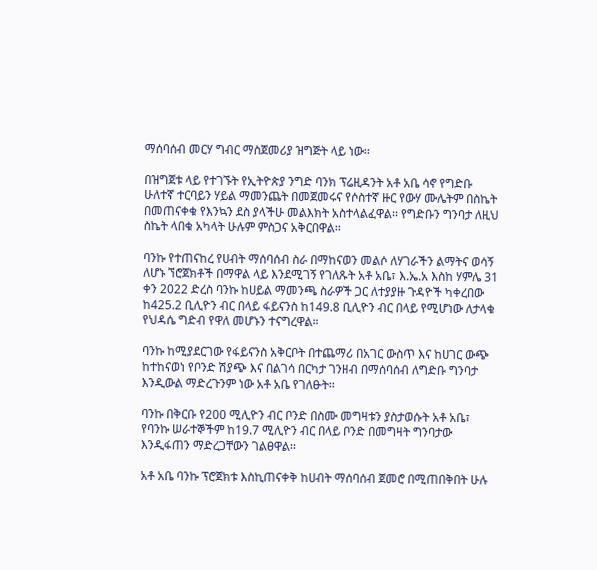ማሰባሰብ መርሃ ግብር ማስጀመሪያ ዝግጅት ላይ ነው፡፡

በዝግጀቱ ላይ የተገኙት የኢትዮጵያ ንግድ ባንክ ፕሬዚዳንት አቶ አቤ ሳኖ የግድቡ ሁለተኛ ተርባይን ሃይል ማመንጨት በመጀመሩና የሶስተኛ ዙር የውሃ ሙሌትም በስኬት በመጠናቀቁ የእንኳን ደስ ያላችሁ መልእክት አስተላልፈዋል፡፡ የግድቡን ግንባታ ለዚህ ስኬት ላበቁ አካላት ሁሉም ምስጋና አቅርበዋል፡፡

ባንኩ የተጠናከረ የሀብት ማሰባሰብ ስራ በማከናወን መልሶ ለሃገራችን ልማትና ወሳኝ ለሆኑ ኘሮጀክቶች በማዋል ላይ እንደሚገኝ የገለጹት አቶ አቤ፣ እ.ኤ.አ እስከ ሃምሌ 31 ቀን 2022 ድረስ ባንኩ ከሀይል ማመንጫ ስራዎች ጋር ለተያያዙ ጉዳዮች ካቀረበው ከ425.2 ቢሊዮን ብር በላይ ፋይናንስ ከ149.8 ቢሊዮን ብር በላይ የሚሆነው ለታላቁ የህዳሴ ግድብ የዋለ መሆኑን ተናግረዋል።

ባንኩ ከሚያደርገው የፋይናንስ አቅርቦት በተጨማሪ በአገር ውስጥ እና ከሀገር ውጭ ከተከናወነ የቦንድ ሽያጭ እና በልገሳ በርካታ ገንዘብ በማሰባሰብ ለግድቡ ግንባታ እንዲውል ማድረጉንም ነው አቶ አቤ የገለፁት፡፡

ባንኩ በቅርቡ የ200 ሚሊዮን ብር ቦንድ በስሙ መግዛቱን ያስታወሱት አቶ አቤ፣ የባንኩ ሠራተኞችም ከ19.7 ሚሊዮን ብር በላይ ቦንድ በመግዛት ግንባታው እንዲፋጠን ማድረጋቸውን ገልፀዋል፡፡

አቶ አቤ ባንኩ ፕሮጀክቱ እስኪጠናቀቅ ከሀብት ማሰባሰብ ጀመሮ በሚጠበቅበት ሁሉ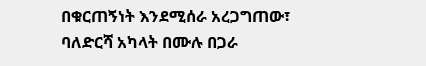በቁርጠኝነት እንደሚሰራ አረጋግጠው፣ ባለድርሻ አካላት በሙሉ በጋራ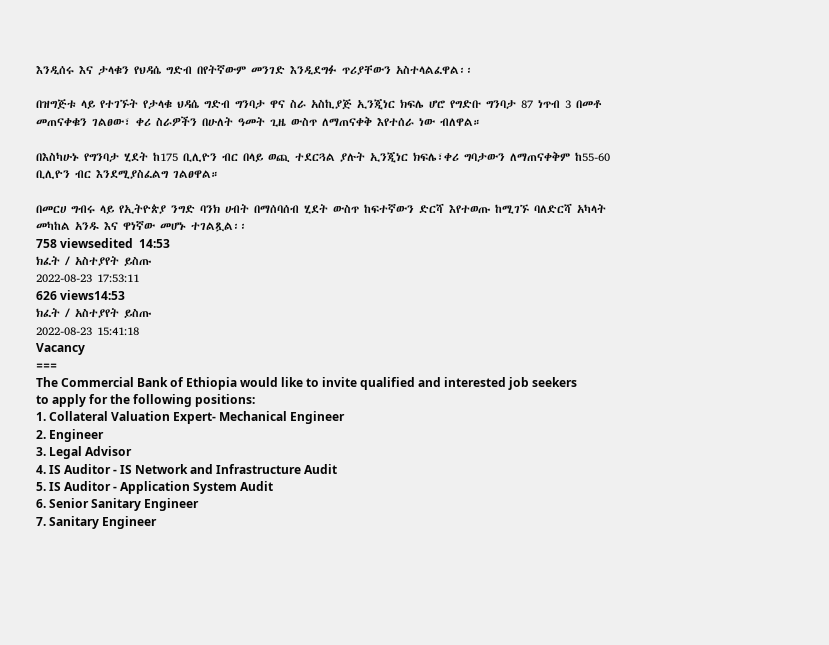እንዲሰሩ እና ታላቁን የህዳሴ ግድብ በየትኛውም መንገድ እንዲደግፉ ጥሪያቸውን አስተላልፈዋል፡፡

በዝግጅቱ ላይ የተገኙት የታላቁ ህዳሴ ግድብ ግንባታ ዋና ስራ አስኪያጅ ኢንጂነር ክፍሌ ሆሮ የግድቡ ግንባታ 87 ነጥብ 3 በመቶ መጠናቀቁን ገልፀው፣ ቀሪ ስራዎችን በሁለት ዓመት ጊዜ ውስጥ ለማጠናቀቅ እየተሰራ ነው ብለዋል።

በእስካሁኑ የግንባታ ሂደት ከ175 ቢሊዮን ብር በላይ ወጪ ተደርጓል ያሉት ኢንጂነር ክፍሌ፣ቀሪ ግባታውን ለማጠናቀቅም ከ55-60 ቢሊዮን ብር እንደሚያስፈልግ ገልፀዋል።

በመርሀ ግብሩ ላይ የኢትዮጵያ ንግድ ባንክ ሀብት በማሰባሰብ ሂደት ውስጥ ከፍተኛውን ድርሻ እየተወጡ ከሚገኙ ባለድርሻ አካላት መካከል አንዱ እና ዋነኛው መሆኑ ተገልጿል፡፡
758 viewsedited  14:53
ክፈት / አስተያየት ይስጡ
2022-08-23 17:53:11
626 views14:53
ክፈት / አስተያየት ይስጡ
2022-08-23 15:41:18
Vacancy
===
The Commercial Bank of Ethiopia would like to invite qualified and interested job seekers to apply for the following positions:
1. Collateral Valuation Expert- Mechanical Engineer
2. Engineer
3. Legal Advisor
4. IS Auditor - IS Network and Infrastructure Audit
5. IS Auditor - Application System Audit
6. Senior Sanitary Engineer
7. Sanitary Engineer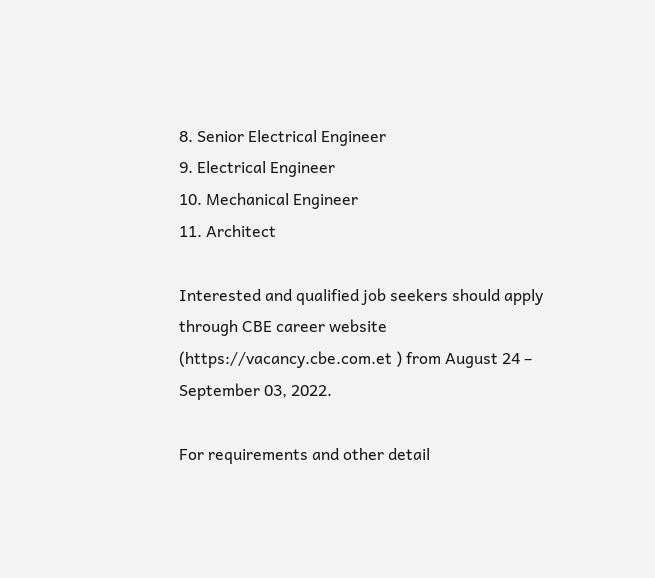8. Senior Electrical Engineer
9. Electrical Engineer
10. Mechanical Engineer
11. Architect

Interested and qualified job seekers should apply through CBE career website
(https://vacancy.cbe.com.et ) from August 24 – September 03, 2022.

For requirements and other detail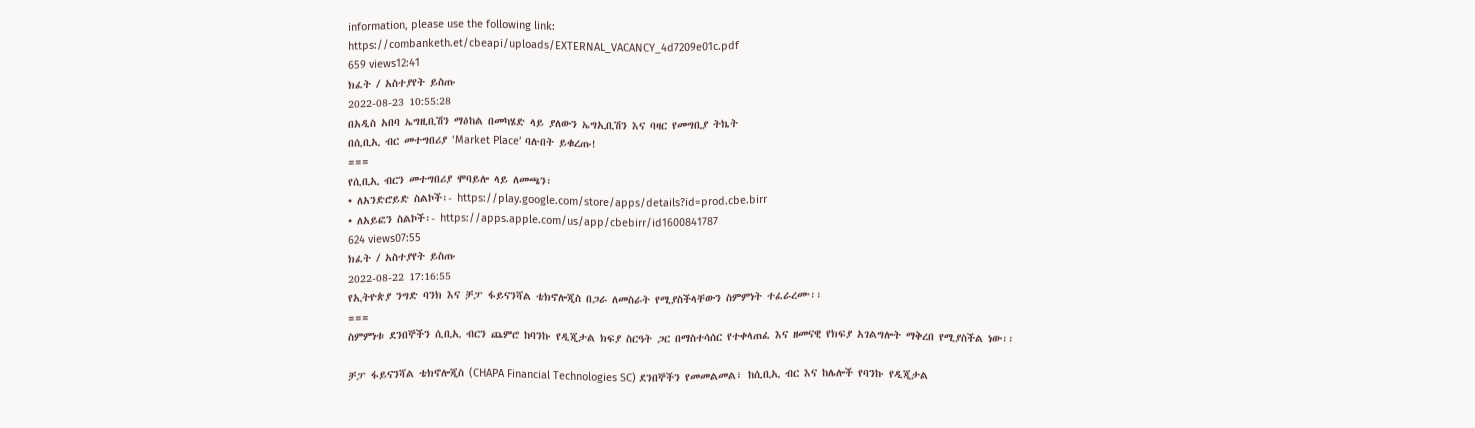information, please use the following link:
https://combanketh.et/cbeapi/uploads/EXTERNAL_VACANCY_4d7209e01c.pdf
659 views12:41
ክፈት / አስተያየት ይስጡ
2022-08-23 10:55:28
በአዲስ አበባ ኤግዚቢሽን ማዕከል በመካሄድ ላይ ያለውን ኤግኢቢሽን እና ባዛር የመግቢያ ትኬት
በሲቢኢ ብር መተግበሪያ ‘Market Place’ ባሉበት ይቁረጡ!
===
የሲቢኢ ብርን መተግበሪያ ሞባይሎ ላይ ለመጫን፡
• ለአንድሮይድ ስልኮች፡- https://play.google.com/store/apps/details?id=prod.cbe.birr
• ለአይፎን ስልኮች፡- https://apps.apple.com/us/app/cbebirr/id1600841787
624 views07:55
ክፈት / አስተያየት ይስጡ
2022-08-22 17:16:55
የኢትዮጵያ ንግድ ባንክ እና ቻፓ ፋይናንሻል ቴክኖሎጂስ በጋራ ለመስራት የሚያስችላቸውን ስምምነት ተፈራረሙ፡፡
===
ስምምነቱ ደንበኞችን ሲቢኢ ብርን ጨምሮ ከባንኩ የዲጂታል ክፍያ ስርዓት ጋር በማስተሳሰር የተቀላጠፈ እና ዘመናዊ የክፍያ አገልግሎት ማቅረበ የሚያስችል ነው፡፡

ቻፓ ፋይናንሻል ቴክኖሎጂስ (CHAPA Financial Technologies SC) ደንበኞችን የመመልመል፣ ከሲቢኢ ብር እና ከሌሎች የባንኩ የዲጂታል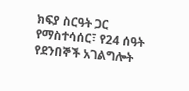ክፍያ ስርዓት ጋር የማስተሳሰር፣ የ24 ሰዓት የደንበኞች አገልግሎት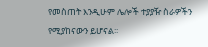የመስጠት እንዲሁም ሌሎች ተያያዥ ስራዎችን የሚያከናውን ይሆናል፡፡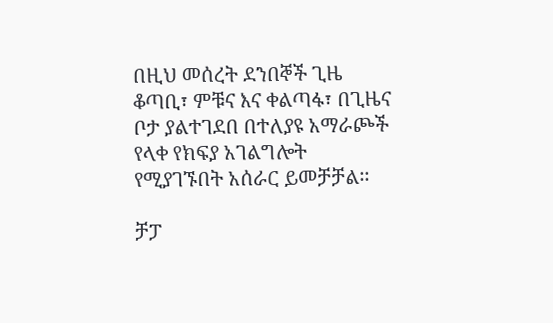በዚህ መሰረት ደንበኞች ጊዜ ቆጣቢ፣ ምቹና እና ቀልጣፋ፣ በጊዜና ቦታ ያልተገደበ በተለያዩ አማራጮች የላቀ የክፍያ አገልግሎት የሚያገኙበት አሰራር ይመቻቻል፡፡

ቻፓ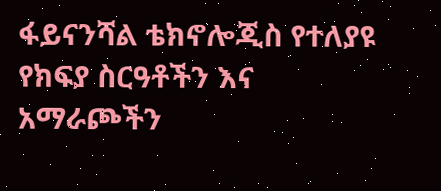ፋይናንሻል ቴክኖሎጂስ የተለያዩ የክፍያ ስርዓቶችን እና አማራጮችን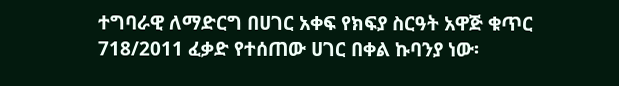ተግባራዊ ለማድርግ በሀገር አቀፍ የክፍያ ስርዓት አዋጅ ቁጥር 718/2011 ፈቃድ የተሰጠው ሀገር በቀል ኩባንያ ነው፡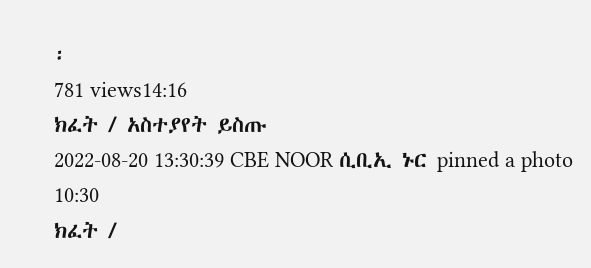፡
781 views14:16
ክፈት / አስተያየት ይስጡ
2022-08-20 13:30:39 CBE NOOR ሲቢኢ ኑር pinned a photo
10:30
ክፈት /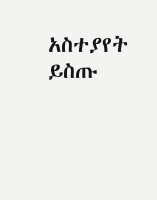አስተያየት ይስጡ